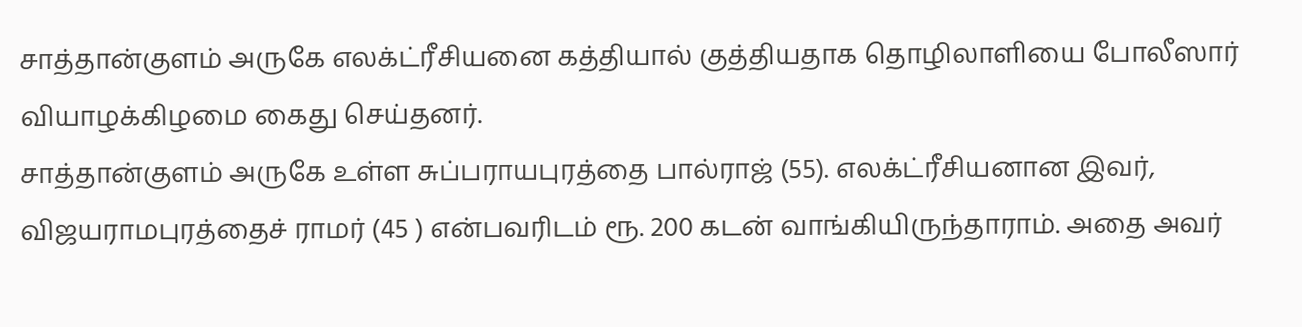சாத்தான்குளம் அருகே எலக்ட்ரீசியனை கத்தியால் குத்தியதாக தொழிலாளியை போலீஸார் வியாழக்கிழமை கைது செய்தனர்.
சாத்தான்குளம் அருகே உள்ள சுப்பராயபுரத்தை பால்ராஜ் (55). எலக்ட்ரீசியனான இவர், விஜயராமபுரத்தைச் ராமர் (45 ) என்பவரிடம் ரூ. 200 கடன் வாங்கியிருந்தாராம். அதை அவர்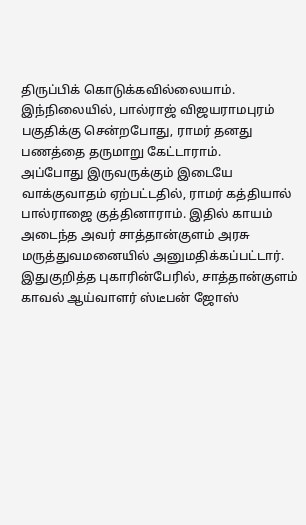திருப்பிக் கொடுக்கவில்லையாம்.
இந்நிலையில், பால்ராஜ் விஜயராமபுரம் பகுதிக்கு சென்றபோது, ராமர் தனது பணத்தை தருமாறு கேட்டாராம்.
அப்போது இருவருக்கும் இடையே வாக்குவாதம் ஏற்பட்டதில், ராமர் கத்தியால் பால்ராஜை குத்தினாராம். இதில் காயம் அடைந்த அவர் சாத்தான்குளம் அரசு மருத்துவமனையில் அனுமதிக்கப்பட்டார்.
இதுகுறித்த புகாரின்பேரில், சாத்தான்குளம் காவல் ஆய்வாளர் ஸ்டீபன் ஜோஸ்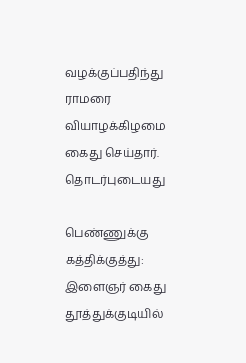வழக்குப்பதிந்து ராமரை வியாழக்கிழமை கைது செய்தார்.
தொடர்புடையது

பெண்ணுக்கு கத்திக்குத்து: இளைஞர் கைது
தூத்துக்குடியில்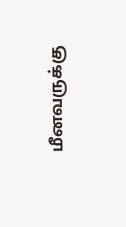மீனவருக்கு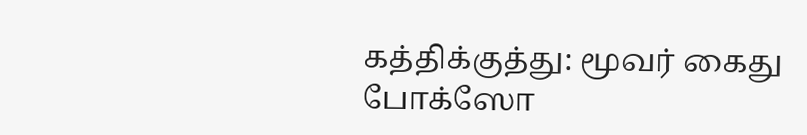கத்திக்குத்து: மூவர் கைது
போக்ஸோ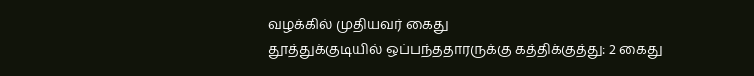வழக்கில் முதியவர் கைது
தூத்துக்குடியில் ஒப்பந்ததாரருக்கு கத்திக்குத்து: 2 கைது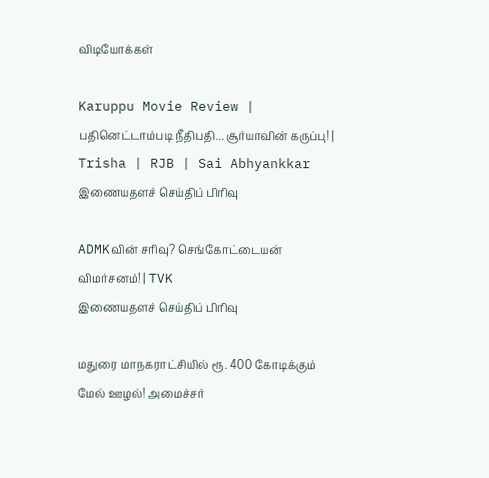விடியோக்கள்

Karuppu Movie Review | பதினெட்டாம்படி நீதிபதி... சூர்யாவின் கருப்பு! | Trisha | RJB | Sai Abhyankkar
இணையதளச் செய்திப் பிரிவு

ADMKவின் சரிவு? செங்கோட்டையன் விமர்சனம்! | TVK
இணையதளச் செய்திப் பிரிவு

மதுரை மாநகராட்சியில் ரூ. 400 கோடிக்கும் மேல் ஊழல்! அமைச்சர்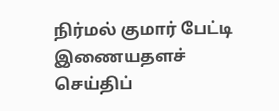நிர்மல் குமார் பேட்டி
இணையதளச் செய்திப்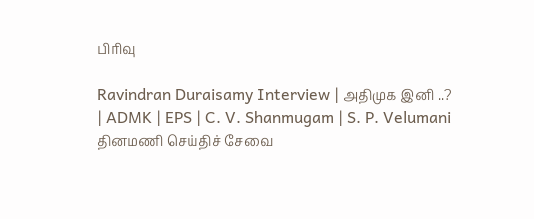பிரிவு

Ravindran Duraisamy Interview | அதிமுக இனி ..? | ADMK | EPS | C. V. Shanmugam | S. P. Velumani
தினமணி செய்திச் சேவை